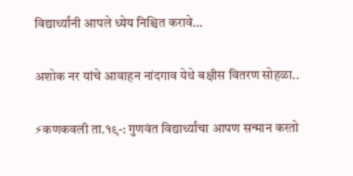विद्यार्थ्यांनी आपले ध्येय निश्चित करावे…

अशोक नर यांचे आवाहन नांदगाव येथे बक्षीस वितरण सोहळा..

⚡कणकवली ता.१९-: गुणवंत विद्यार्थ्यांचा आपण सन्मान करतो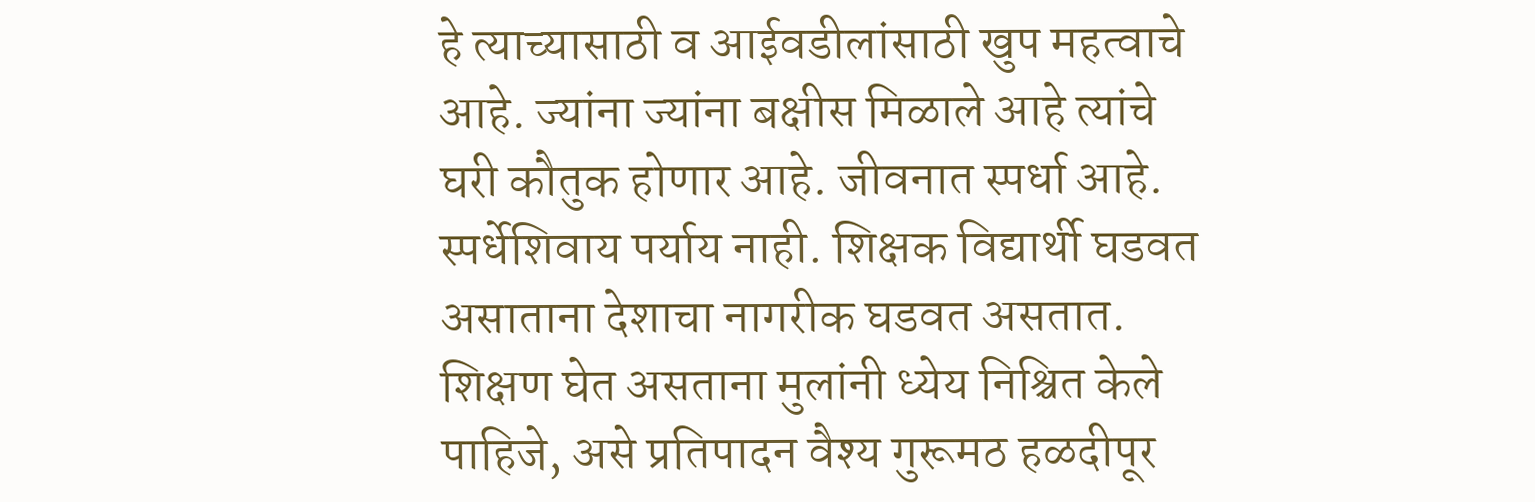हे त्याच्यासाठी व आईवडीलांसाठी खुप महत्वाचे आहे. ज्यांना ज्यांना बक्षीस मिळाले आहे त्यांचे घरी कौतुक होणार आहे. जीवनात स्पर्धा आहे. स्पर्धेशिवाय पर्याय नाही. शिक्षक विद्यार्थी घडवत असाताना देशाचा नागरीक घडवत असतात. शिक्षण घेत असताना मुलांनी ध्येय निश्चित केले पाहिजे, असे प्रतिपादन वैश्य गुरूमठ हळदीपूर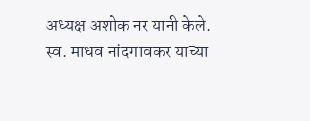अध्यक्ष अशोक नर यानी केले.
स्व. माधव नांदगावकर याच्या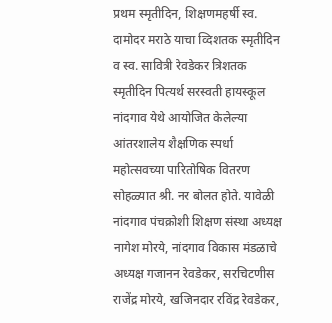प्रथम स्मृतीदिन, शिक्षणमहर्षी स्व. दामोदर मराठे याचा व्दिशतक स्मृतीदिन व स्व. सावित्री रेवडेकर त्रिशतक स्मृतीदिन पित्यर्थ सरस्वती हायस्कूल नांदगाव येथे आयोजित केलेल्या आंतरशालेय शैक्षणिक स्पर्धा महोत्सवच्या पारितोषिक वितरण सोहळ्यात श्री. नर बोलत होते. यावेळी नांदगाव पंचक्रोशी शिक्षण संस्था अध्यक्ष नागेश मोरये, नांदगाव विकास मंडळाचे अध्यक्ष गजानन रेवडेकर, सरचिटणीस राजेंद्र मोरये, खजिनदार रविंद्र रेवडेकर,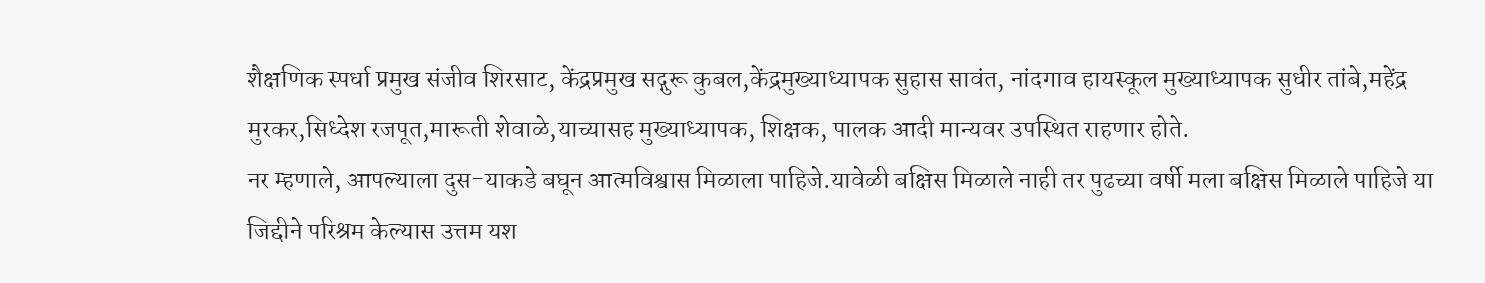शैक्षणिक स्पर्धा प्रमुख संजीव शिरसाट, केंद्रप्रमुख सद्गुरू कुबल,केंद्रमुख्याध्यापक सुहास सावंत, नांदगाव हायस्कूल मुख्याध्यापक सुधीर तांबे,महेंद्र मुरकर,सिध्देश रजपूत,मारूती शेवाळे,याच्यासह मुख्याध्यापक, शिक्षक, पालक आदी मान्यवर उपस्थित राहणार होते.
नर म्हणाले, आपल्याला दुस-याकडे बघून आत्मविश्वास मिळाला पाहिजे.यावेळी बक्षिस मिळाले नाही तर पुढच्या वर्षी मला बक्षिस मिळाले पाहिजे या जिद्दीने परिश्रम केल्यास उत्तम यश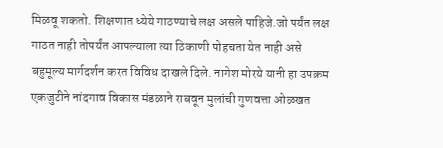मिळवू शकतो. शिक्षणात ध्येये गाठण्याचे लक्ष असले पाहिजे.जो पर्यंत लक्ष गाठत नाही तोपर्यंत आपल्याला त्या ठिकाणी पोहचता येत नाही असे बहुमूल्य मार्गदर्शन करत विविध दाखले दिले. नागेश मोरये यानी हा उपक्रम एकजुटीने नांदगाव विकास मंडळाने राबवून मुलांची गुणवत्ता ओळखत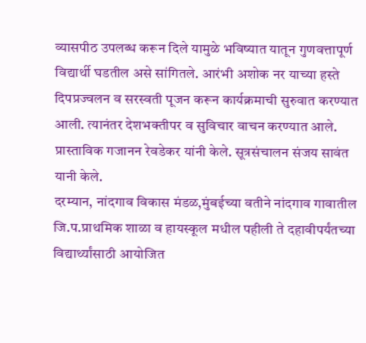व्यासपीठ उपलब्ध करून दिले यामुळे भविष्यात यातून गुणवत्तापूर्ण विद्यार्थी घडतील असे सांगितले. आरंभी अशोक नर याच्या हस्ते दिपप्रज्वलन व सरस्वती पूजन करून कार्यक्रमाची सुरुवात करण्यात आली. त्यानंतर देशभक्तीपर व सुविचार वाचन करण्यात आले. प्रास्ताविक गजानन रेवडेकर यांनी केले. सूत्रसंचालन संजय सावंत यानी केले.
दरम्यान, नांदगाव विकास मंडळ,मुंबईच्या वतीने नांदगाव गावातील जि.प.प्राथमिक शाळा व हायस्कूल मधील पहीली ते दहावीपर्यंतच्या विद्यार्थ्यांसाठी आयोजित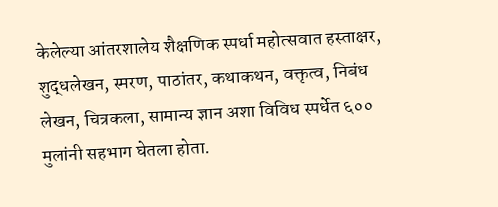केलेल्या आंतरशालेय शैक्षणिक स्पर्धा महोत्सवात हस्ताक्षर, शुद्धलेखन, स्मरण, पाठांतर, कथाकथन, वक्तृत्व, निबंध लेखन, चित्रकला, सामान्य ज्ञान अशा विविध स्पर्धेत ६०० मुलांनी सहभाग घेतला होता.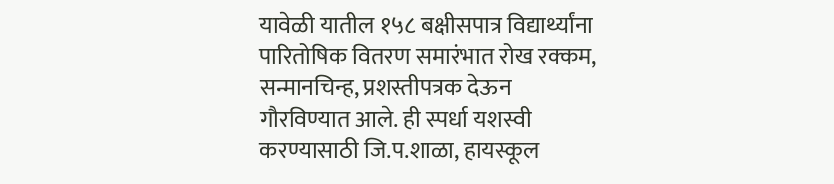यावेळी यातील १५८ बक्षीसपात्र विद्यार्थ्यांना पारितोषिक वितरण समारंभात रोख रक्कम, सन्मानचिन्ह, प्रशस्तीपत्रक देऊन गौरविण्यात आले. ही स्पर्धा यशस्वी करण्यासाठी जि.प.शाळा, हायस्कूल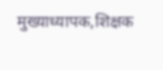मुख्याध्यापक,शिक्षक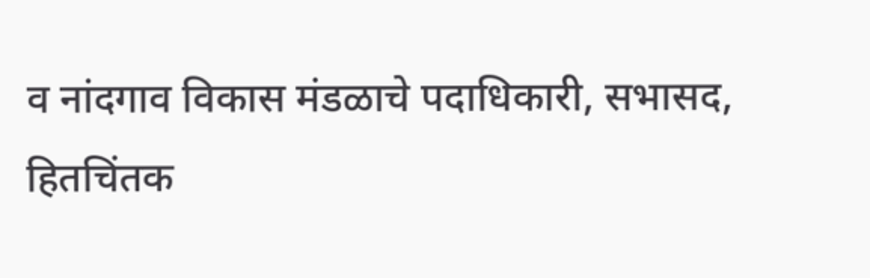व नांदगाव विकास मंडळाचे पदाधिकारी, सभासद, हितचिंतक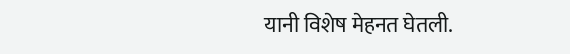यानी विशेष मेहनत घेतली.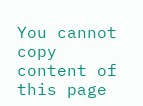You cannot copy content of this page